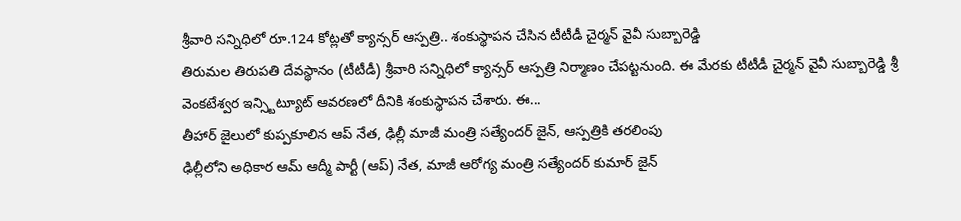శ్రీవారి సన్నిధిలో రూ.124 కోట్లతో క్యాన్సర్ ఆస్పత్రి.. శంకుస్థాపన చేసిన టీటీడీ చైర్మన్ వైవీ సుబ్బారెడ్డి
తిరుమల తిరుపతి దేవస్థానం (టీటీడీ) శ్రీవారి సన్నిధిలో క్యాన్సర్ ఆస్పత్రి నిర్మాణం చేపట్టనుంది. ఈ మేరకు టీటీడీ చైర్మన్ వైవీ సుబ్బారెడ్డి శ్రీ వెంకటేశ్వర ఇన్స్టిట్యూట్ ఆవరణలో దీనికి శంకుస్థాపన చేశారు. ఈ...
తీహార్ జైలులో కుప్పకూలిన ఆప్ నేత, ఢిల్లీ మాజీ మంత్రి సత్యేందర్ జైన్, ఆస్పత్రికి తరలింపు
ఢిల్లీలోని అధికార ఆమ్ ఆద్మీ పార్టీ (ఆప్) నేత, మాజీ ఆరోగ్య మంత్రి సత్యేందర్ కుమార్ జైన్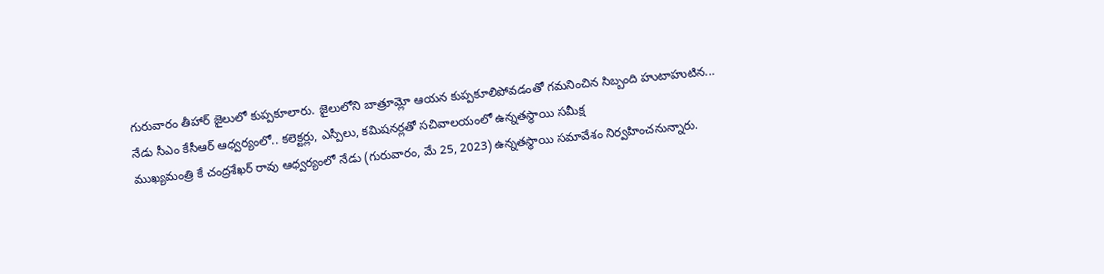గురువారం తీహార్ జైలులో కుప్పకూలారు. జైలులోని బాత్రూమ్లో ఆయన కుప్పకూలిపోవడంతో గమనించిన సిబ్బంది హుటాహుటిన...
నేడు సీఎం కేసీఆర్ ఆధ్వర్యంలో.. కలెక్టర్లు, ఎస్పీలు, కమిషనర్లతో సచివాలయంలో ఉన్నతస్థాయి సమీక్ష
ముఖ్యమంత్రి కే చంద్రశేఖర్ రావు ఆధ్వర్యంలో నేడు (గురువారం, మే 25, 2023) ఉన్నతస్థాయి సమావేశం నిర్వహించనున్నారు.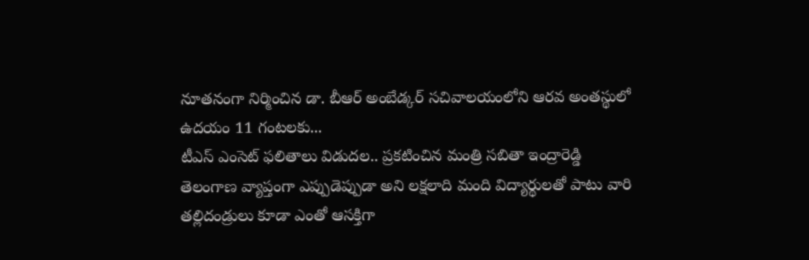నూతనంగా నిర్మించిన డా. బీఆర్ అంబేడ్కర్ సచివాలయంలోని ఆరవ అంతస్థులో ఉదయం 11 గంటలకు...
టీఎస్ ఎంసెట్ ఫలితాలు విడుదల.. ప్రకటించిన మంత్రి సబితా ఇంద్రారెడ్డి
తెలంగాణ వ్యాప్తంగా ఎప్పుడెప్పుడా అని లక్షలాది మంది విద్యార్థులతో పాటు వారి తల్లిదండ్రులు కూడా ఎంతో ఆసక్తిగా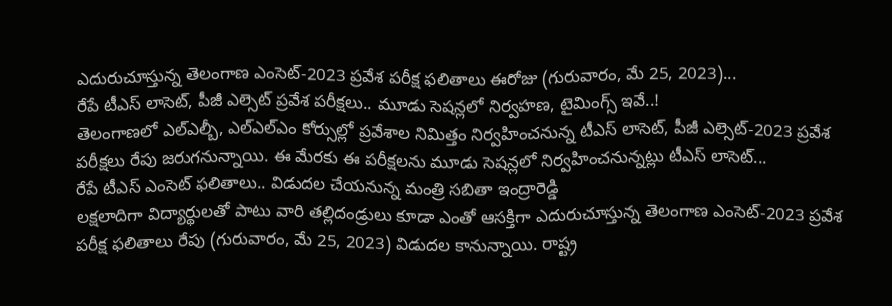ఎదురుచూస్తున్న తెలంగాణ ఎంసెట్-2023 ప్రవేశ పరీక్ష ఫలితాలు ఈరోజు (గురువారం, మే 25, 2023)...
రేపే టీఎస్ లాసెట్, పీజీ ఎల్సెట్ ప్రవేశ పరీక్షలు.. మూడు సెషన్లలో నిర్వహణ, టైమింగ్స్ ఇవే..!
తెలంగాణలో ఎల్ఎల్బీ, ఎల్ఎల్ఎం కోర్సుల్లో ప్రవేశాల నిమిత్తం నిర్వహించనున్న టీఎస్ లాసెట్, పీజీ ఎల్సెట్-2023 ప్రవేశ పరీక్షలు రేపు జరుగనున్నాయి. ఈ మేరకు ఈ పరీక్షలను మూడు సెషన్లలో నిర్వహించనున్నట్లు టీఎస్ లాసెట్...
రేపే టీఎస్ ఎంసెట్ ఫలితాలు.. విడుదల చేయనున్న మంత్రి సబితా ఇంద్రారెడ్డి
లక్షలాదిగా విద్యార్థులతో పాటు వారి తల్లిదండ్రులు కూడా ఎంతో ఆసక్తిగా ఎదురుచూస్తున్న తెలంగాణ ఎంసెట్-2023 ప్రవేశ పరీక్ష ఫలితాలు రేపు (గురువారం, మే 25, 2023) విడుదల కానున్నాయి. రాష్ట్ర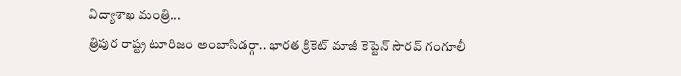విద్యాశాఖ మంత్రి...
త్రిపుర రాష్ట్ర టూరిజం అంబాసిడర్గా.. భారత క్రికెట్ మాజీ కెప్టెన్ సౌరవ్ గంగూలీ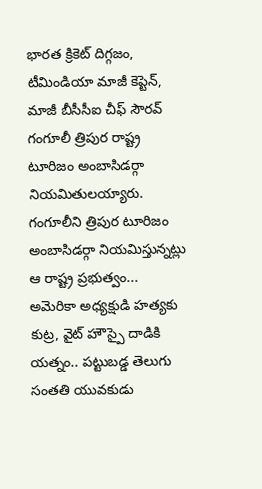భారత క్రికెట్ దిగ్గజం, టీమిండియా మాజీ కెప్టెన్, మాజీ బీసీసీఐ చీఫ్ సౌరవ్ గంగూలీ త్రిపుర రాష్ట్ర టూరిజం అంబాసిడర్గా నియమితులయ్యారు. గంగూలీని త్రిపుర టూరిజం అంబాసిడర్గా నియమిస్తున్నట్లు ఆ రాష్ట్ర ప్రభుత్వం...
అమెరికా అధ్యక్షుడి హత్యకు కుట్ర, వైట్ హౌస్పై దాడికి యత్నం.. పట్టుబడ్డ తెలుగు సంతతి యువకుడు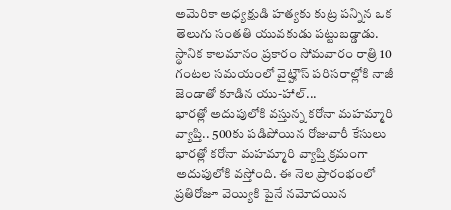అమెరికా అధ్యక్షుడి హత్యకు కుట్ర పన్నిన ఒక తెలుగు సంతతి యువకుడు పట్టుబడ్డాడు. స్థానిక కాలమానం ప్రకారం సోమవారం రాత్రి 10 గంటల సమయంలో వైట్హౌస్ పరిసరాల్లోకి నాజీ జెండాతో కూడిన యు-హాల్...
భారత్లో అదుపులోకి వస్తున్న కరోనా మహమ్మారి వ్యాప్తి.. 500కు పడిపోయిన రోజువారీ కేసులు
భారత్లో కరోనా మహమ్మారి వ్యాప్తి క్రమంగా అదుపులోకి వస్తోంది. ఈ నెల ప్రారంభంలో ప్రతిరోజూ వెయ్యికి పైనే నమోదయిన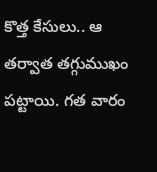కొత్త కేసులు.. ఆ తర్వాత తగ్గుముఖం పట్టాయి. గత వారం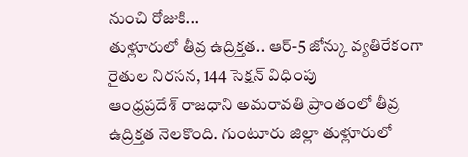నుంచి రోజుకి...
తుళ్లూరులో తీవ్ర ఉద్రిక్తత.. ఆర్-5 జోన్కు వ్యతిరేకంగా రైతుల నిరసన, 144 సెక్షన్ విధింపు
ఆంధ్రప్రదేశ్ రాజధాని అమరావతి ప్రాంతంలో తీవ్ర ఉద్రిక్తత నెలకొంది. గుంటూరు జిల్లా తుళ్లూరులో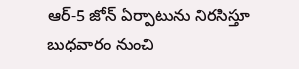ఆర్-5 జోన్ ఏర్పాటును నిరసిస్తూ బుధవారం నుంచి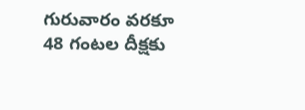గురువారం వరకూ 48 గంటల దీక్షకు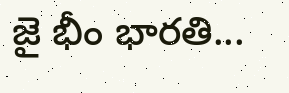జై భీం భారతి...